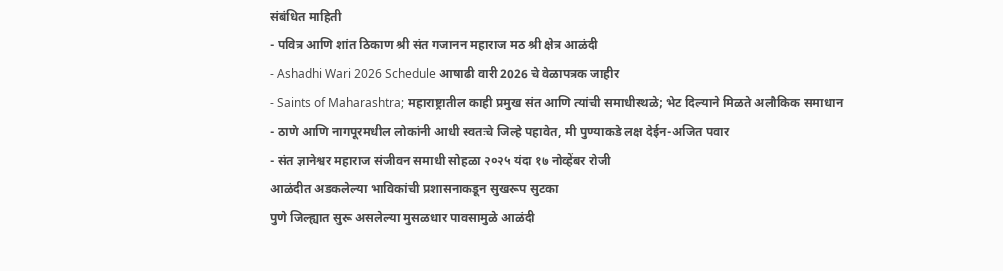संबंधित माहिती
- पवित्र आणि शांत ठिकाण श्री संत गजानन महाराज मठ श्री क्षेत्र आळंदी
- Ashadhi Wari 2026 Schedule आषाढी वारी 2026 चे वेळापत्रक जाहीर
- Saints of Maharashtra; महाराष्ट्रातील काही प्रमुख संत आणि त्यांची समाधीस्थळे; भेट दिल्याने मिळते अलौकिक समाधान
- ठाणे आणि नागपूरमधील लोकांनी आधी स्वतःचे जिल्हे पहावेत, मी पुण्याकडे लक्ष देईन-अजित पवार
- संत ज्ञानेश्वर महाराज संजीवन समाधी सोहळा २०२५ यंदा १७ नोव्हेंबर रोजी
आळंदीत अडकलेल्या भाविकांची प्रशासनाकडून सुखरूप सुटका
पुणे जिल्ह्यात सुरू असलेल्या मुसळधार पावसामुळे आळंदी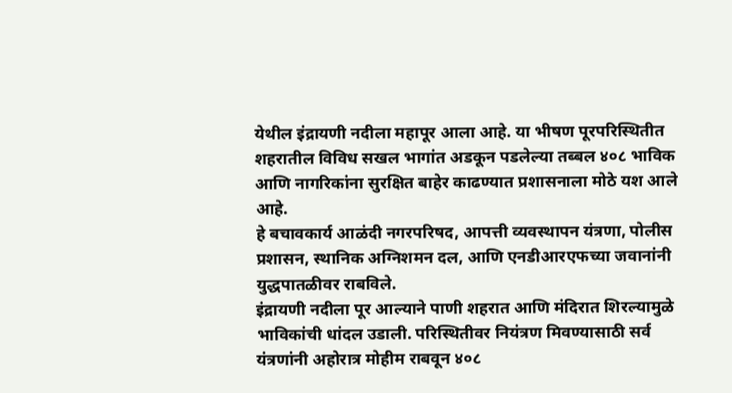येथील इंद्रायणी नदीला महापूर आला आहे. या भीषण पूरपरिस्थितीत शहरातील विविध सखल भागांत अडकून पडलेल्या तब्बल ४०८ भाविक आणि नागरिकांना सुरक्षित बाहेर काढण्यात प्रशासनाला मोठे यश आले आहे.
हे बचावकार्य आळंदी नगरपरिषद, आपत्ती व्यवस्थापन यंत्रणा, पोलीस प्रशासन, स्थानिक अग्निशमन दल, आणि एनडीआरएफच्या जवानांनी युद्धपातळीवर राबविले.
इंद्रायणी नदीला पूर आल्याने पाणी शहरात आणि मंदिरात शिरल्यामुळे भाविकांची धांदल उडाली. परिस्थितीवर नियंत्रण मिवण्यासाठी सर्व यंत्रणांनी अहोरात्र मोहीम राबवून ४०८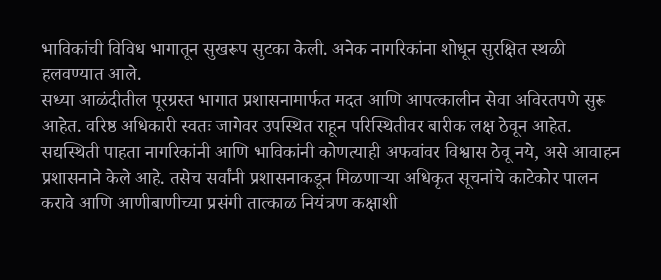भाविकांची विविध भागातून सुखरूप सुटका केली. अनेक नागरिकांना शोधून सुरक्षित स्थळी हलवण्यात आले.
सध्या आळंदीतील पूरग्रस्त भागात प्रशासनामार्फत मदत आणि आपत्कालीन सेवा अविरतपणे सुरू आहेत. वरिष्ठ अधिकारी स्वतः जागेवर उपस्थित राहून परिस्थितीवर बारीक लक्ष ठेवून आहेत. सद्यस्थिती पाहता नागरिकांनी आणि भाविकांनी कोणत्याही अफवांवर विश्वास ठेवू नये, असे आवाहन प्रशासनाने केले आहे. तसेच सर्वांनी प्रशासनाकडून मिळणाऱ्या अधिकृत सूचनांचे काटेकोर पालन करावे आणि आणीबाणीच्या प्रसंगी तात्काळ नियंत्रण कक्षाशी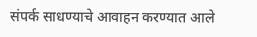संपर्क साधण्याचे आवाहन करण्यात आले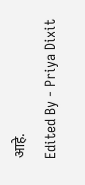आहे.
Edited By - Priya Dixit